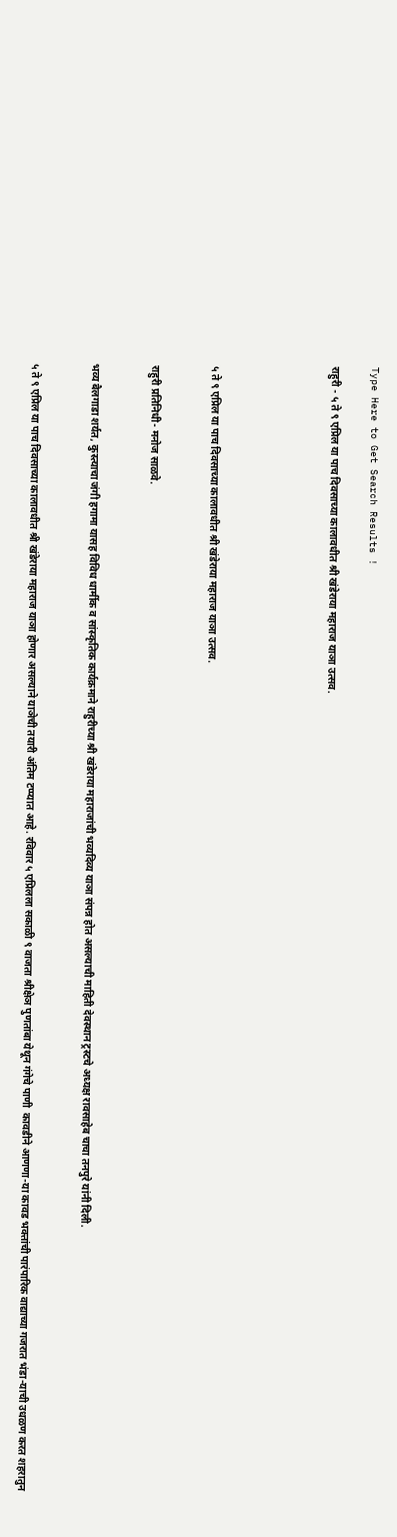Type Here to Get Search Results !

राहुरी - ५ ते ९ एप्रिल या पाच दिवसाच्या कालावधीत श्री खंडेराया महाराज याञा उत्सव.





५ ते ९ एप्रिल या पाच दिवसाच्या कालावधीत श्री खंडेराया महाराज याञा उत्सव.


राहुरी प्रतिनिधी- मनोज साळवे.


भव्य बैलगाडा शर्यत, कुस्त्याचा जंगी हगामा यासह विविध धार्मीक व सांस्कृतिक कार्यक्रमाने राहुरीच्या श्री खंडेराया महाराजांची भव्यदिव्य याञा संपन्न होत असल्याची माहिती देवस्थान ट्रस्टचे अध्यक्ष रावसाहेब चाचा तनपुरे यांनी दिली.


५ ते ९ एप्रिल या पाच दिवसाच्या कालावधीत श्री खंडेराया महाराज याञा होणार असल्याने याञेची तयारी अंतिम टप्प्यात आहे. रविवार ५ एप्रिलला सकाळी ९ वाजता श्रीक्षेञ पुणतांबा येथून गंगेचे पाणी  कावडीने आणणा-या कावड भक्तांची पारंपारिक वाद्याच्या गजरात भंडा-याची उधळण करत शहरातुन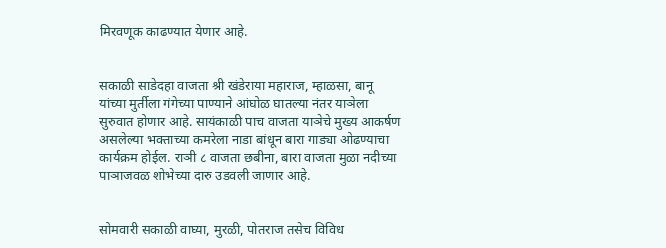मिरवणूक काढण्यात येणार आहे.


सकाळी साडेदहा वाजता श्री खंडेराया महाराज, म्हाळसा, बानू यांच्या मुर्तीला गंगेच्या पाण्याने आंघोळ घातल्या नंतर याञेला सुरुवात होणार आहे. सायंकाळी पाच वाजता याञेचे मुख्य आकर्षण असलेल्या भक्ताच्या कमरेला नाडा बांधून बारा गाड्या ओढण्याचा कार्यक्रम होईल. राञी ८ वाजता छबीना, बारा वाजता मुळा नदीच्या पाञाजवळ शोभेच्या दारु उडवली जाणार आहे.


सोमवारी सकाळी वाघ्या, मुरळी, पोतराज तसेच विविध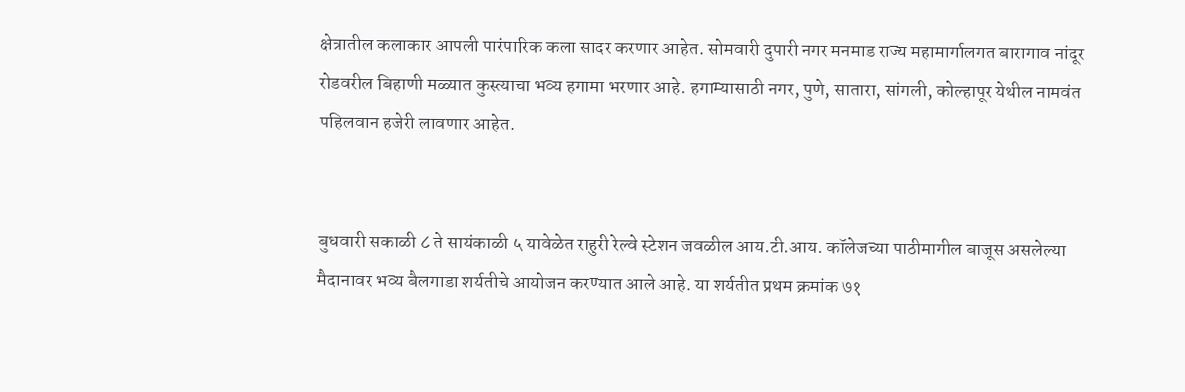क्षेत्रातील कलाकार आपली पारंपारिक कला सादर करणार आहेत. सोमवारी दुपारी नगर मनमाड राज्य महामार्गालगत बारागाव नांदूर रोडवरील बिहाणी मळ्यात कुस्त्याचा भव्य हगामा भरणार आहे. हगाम्यासाठी नगर, पुणे, सातारा, सांगली, कोल्हापूर येथील नामवंत पहिलवान हजेरी लावणार आहेत.


बुधवारी सकाळी ८ ते सायंकाळी ५ यावेळेत राहुरी रेल्वे स्टेशन जवळील आय.टी.आय. कॉलेजच्या पाठीमागील बाजूस असलेल्या मैदानावर भव्य बैलगाडा शर्यतीचे आयोजन करण्यात आले आहे. या शर्यतीत प्रथम क्रमांक ७१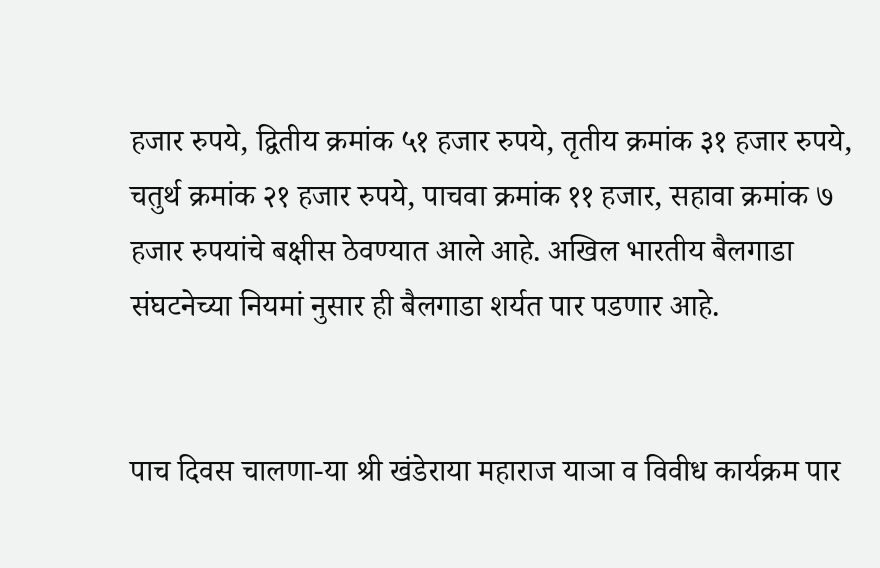हजार रुपये, द्वितीय क्रमांक ५१ हजार रुपये, तृतीय क्रमांक ३१ हजार रुपये, चतुर्थ क्रमांक २१ हजार रुपये, पाचवा क्रमांक ११ हजार, सहावा क्रमांक ७ हजार रुपयांचे बक्षीस ठेवण्यात आले आहे. अखिल भारतीय बैलगाडा संघटनेच्या नियमां नुसार ही बैलगाडा शर्यत पार पडणार आहे.


पाच दिवस चालणा-या श्री खंडेराया महाराज याञा व विवीध कार्यक्रम पार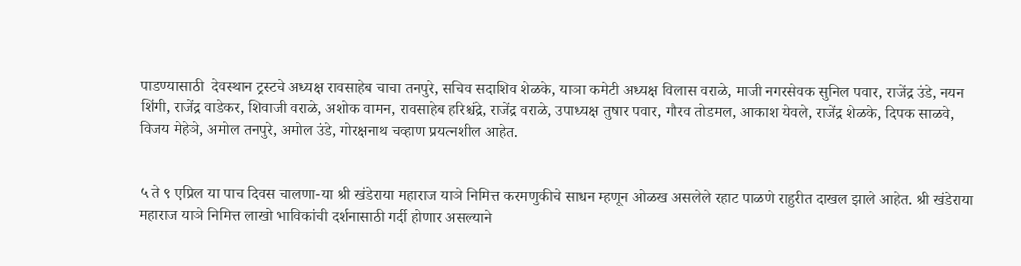पाडण्यासाठी  देवस्थान ट्रस्टचे अध्यक्ष रावसाहेब चाचा तनपुरे, सचिव सदाशिव शेळके, याञा कमेटी अध्यक्ष विलास वराळे, माजी नगरसेवक सुनिल पवार, राजेंद्र उंडे, नयन शिंगी, राजेंद्र वाडेकर, शिवाजी वराळे, अशोक वामन, रावसाहेब हरिश्चंद्रे, राजेंद्र वराळे, उपाध्यक्ष तुषार पवार, गौरव तोडमल, आकाश येवले, राजेंद्र शेळके, दिपक साळवे, विजय मेहेञे, अमोल तनपुरे, अमोल उंडे, गोरक्षनाथ चव्हाण प्रयत्नशील आहेत.


५ ते ९ एप्रिल या पाच दिवस चालणा-या श्री खंडेराया महाराज याञे निमित्त करमणुकीचे साधन म्हणून ओळख असलेले रहाट पाळणे राहुरीत दाखल झाले आहेत. श्री खंडेराया महाराज याञे निमित्त लाखो भाविकांची दर्शनासाठी गर्दी होणार असल्याने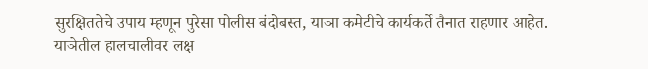सुरक्षिततेचे उपाय म्हणून पुरेसा पोलीस बंदोबस्त, याञा कमेटीचे कार्यकर्ते तैनात राहणार आहेत. याञेतील हालचालीवर लक्ष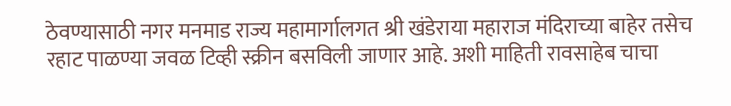ठेवण्यासाठी नगर मनमाड राज्य महामार्गालगत श्री खंडेराया महाराज मंदिराच्या बाहेर तसेच रहाट पाळण्या जवळ टिव्ही स्क्रीन बसविली जाणार आहे. अशी माहिती रावसाहेब चाचा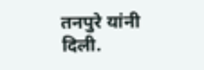तनपुरे यांनी दिली.